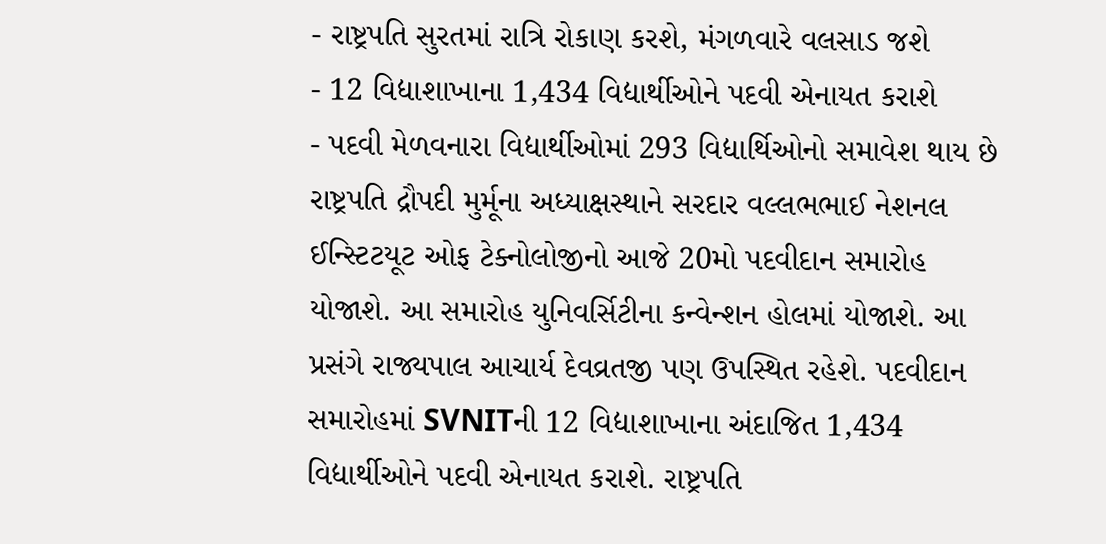- રાષ્ટ્રપતિ સુરતમાં રાત્રિ રોકાણ કરશે, મંગળવારે વલસાડ જશે
- 12 વિદ્યાશાખાના 1,434 વિદ્યાર્થીઓને પદવી એનાયત કરાશે
- પદવી મેળવનારા વિદ્યાર્થીઓમાં 293 વિદ્યાર્થિઓનો સમાવેશ થાય છે
રાષ્ટ્રપતિ દ્રૌપદી મુર્મૂના અધ્યાક્ષસ્થાને સરદાર વલ્લભભાઈ નેશનલ ઈન્સ્ટિટયૂટ ઓફ ટેક્નોલોજીનો આજે 20મો પદવીદાન સમારોહ યોજાશે. આ સમારોહ યુનિવર્સિટીના કન્વેન્શન હોલમાં યોજાશે. આ પ્રસંગે રાજ્યપાલ આચાર્ય દેવવ્રતજી પણ ઉપસ્થિત રહેશે. પદવીદાન સમારોહમાં SVNITની 12 વિદ્યાશાખાના અંદાજિત 1,434 વિદ્યાર્થીઓને પદવી એનાયત કરાશે. રાષ્ટ્રપતિ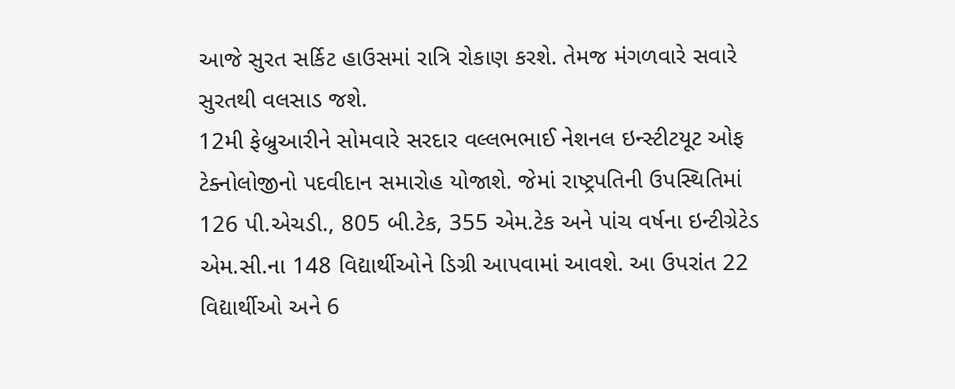આજે સુરત સર્કિટ હાઉસમાં રાત્રિ રોકાણ કરશે. તેમજ મંગળવારે સવારે સુરતથી વલસાડ જશે.
12મી ફેબ્રુઆરીને સોમવારે સરદાર વલ્લભભાઈ નેશનલ ઇન્સ્ટીટયૂટ ઓફ ટેક્નોલોજીનો પદવીદાન સમારોહ યોજાશે. જેમાં રાષ્ટ્રપતિની ઉપસ્થિતિમાં 126 પી.એચડી., 805 બી.ટેક, 355 એમ.ટેક અને પાંચ વર્ષના ઇન્ટીગ્રેટેડ એમ.સી.ના 148 વિદ્યાર્થીઓને ડિગ્રી આપવામાં આવશે. આ ઉપરાંત 22 વિદ્યાર્થીઓ અને 6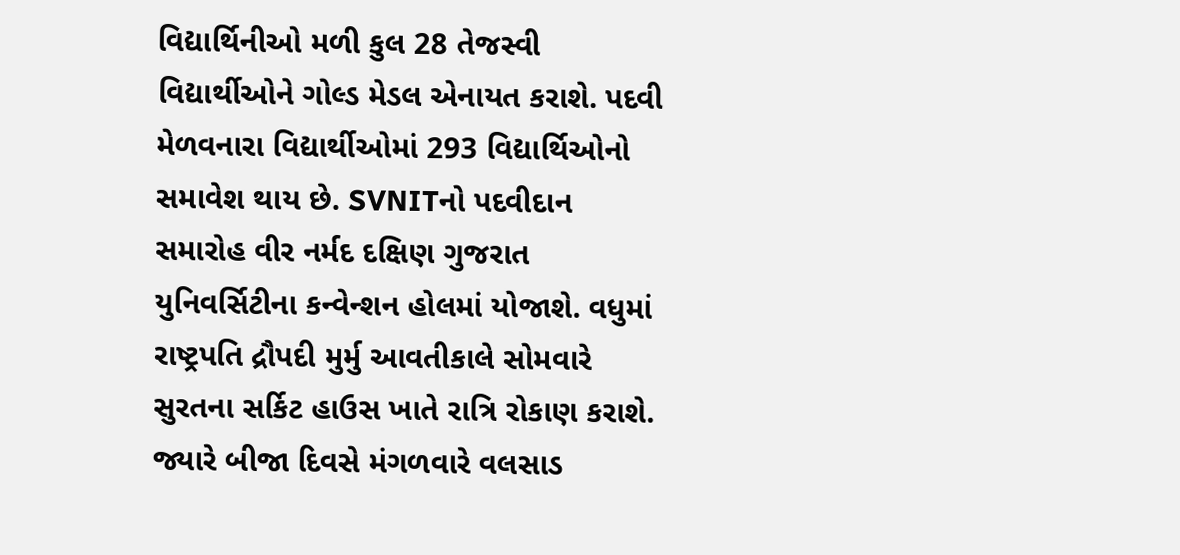વિદ્યાર્થિનીઓ મળી કુલ 28 તેજસ્વી વિદ્યાર્થીઓને ગોલ્ડ મેડલ એનાયત કરાશે. પદવી મેળવનારા વિદ્યાર્થીઓમાં 293 વિદ્યાર્થિઓનો સમાવેશ થાય છે. SVNITનો પદવીદાન સમારોહ વીર નર્મદ દક્ષિણ ગુજરાત યુનિવર્સિટીના કન્વેન્શન હોલમાં યોજાશે. વધુમાં રાષ્ટ્રપતિ દ્રૌપદી મુર્મુ આવતીકાલે સોમવારે સુરતના સર્કિટ હાઉસ ખાતે રાત્રિ રોકાણ કરાશે. જ્યારે બીજા દિવસે મંગળવારે વલસાડ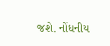જશે. નોંધનીય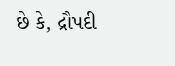છે કે, દ્રૌપદી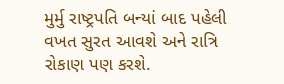મુર્મુ રાષ્ટ્રપતિ બન્યાં બાદ પહેલી વખત સુરત આવશે અને રાત્રિ રોકાણ પણ કરશે.